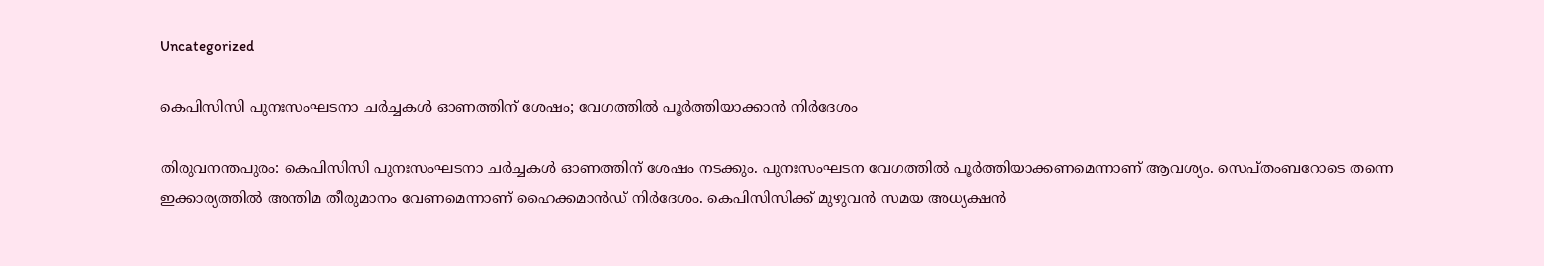Uncategorized

കെപിസിസി പുനഃസംഘടനാ ചര്‍ച്ചകള്‍ ഓണത്തിന് ശേഷം; വേഗത്തില്‍ പൂര്‍ത്തിയാക്കാന്‍ നിര്‍ദേശം

തിരുവനന്തപുരം: കെപിസിസി പുനഃസംഘടനാ ചര്‍ച്ചകള്‍ ഓണത്തിന് ശേഷം നടക്കും. പുനഃസംഘടന വേഗത്തില്‍ പൂര്‍ത്തിയാക്കണമെന്നാണ് ആവശ്യം. സെപ്തംബറോടെ തന്നെ ഇക്കാര്യത്തില്‍ അന്തിമ തീരുമാനം വേണമെന്നാണ് ഹൈക്കമാന്‍ഡ് നിര്‍ദേശം. കെപിസിസിക്ക് മുഴുവന്‍ സമയ അധ്യക്ഷന്‍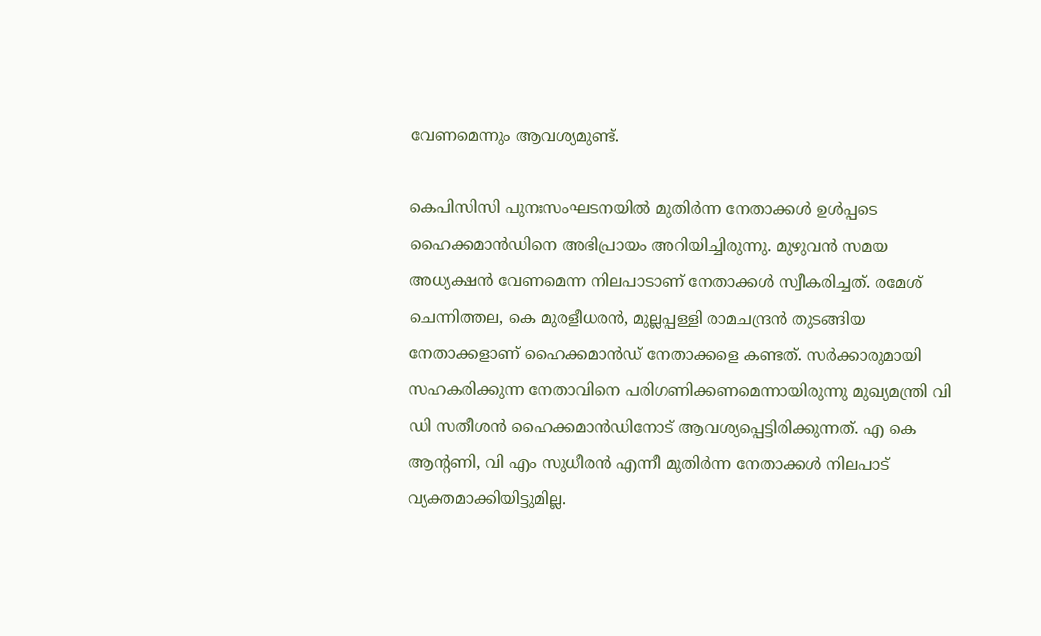വേണമെന്നും ആവശ്യമുണ്ട്.

കെപിസിസി പുനഃസംഘടനയില്‍ മുതിര്‍ന്ന നേതാക്കള്‍ ഉള്‍പ്പടെ ഹൈക്കമാന്‍ഡിനെ അഭിപ്രായം അറിയിച്ചിരുന്നു. മുഴുവന്‍ സമയ അധ്യക്ഷന്‍ വേണമെന്ന നിലപാടാണ് നേതാക്കള്‍ സ്വീകരിച്ചത്. രമേശ് ചെന്നിത്തല, കെ മുരളീധരന്‍, മുല്ലപ്പള്ളി രാമചന്ദ്രന്‍ തുടങ്ങിയ നേതാക്കളാണ് ഹൈക്കമാന്‍ഡ് നേതാക്കളെ കണ്ടത്. സര്‍ക്കാരുമായി സഹകരിക്കുന്ന നേതാവിനെ പരിഗണിക്കണമെന്നായിരുന്നു മുഖ്യമന്ത്രി വി ഡി സതീശന്‍ ഹൈക്കമാന്‍ഡിനോട് ആവശ്യപ്പെട്ടിരിക്കുന്നത്. എ കെ ആന്റണി, വി എം സുധീരന്‍ എന്നീ മുതിര്‍ന്ന നേതാക്കള്‍ നിലപാട് വ്യക്തമാക്കിയിട്ടുമില്ല.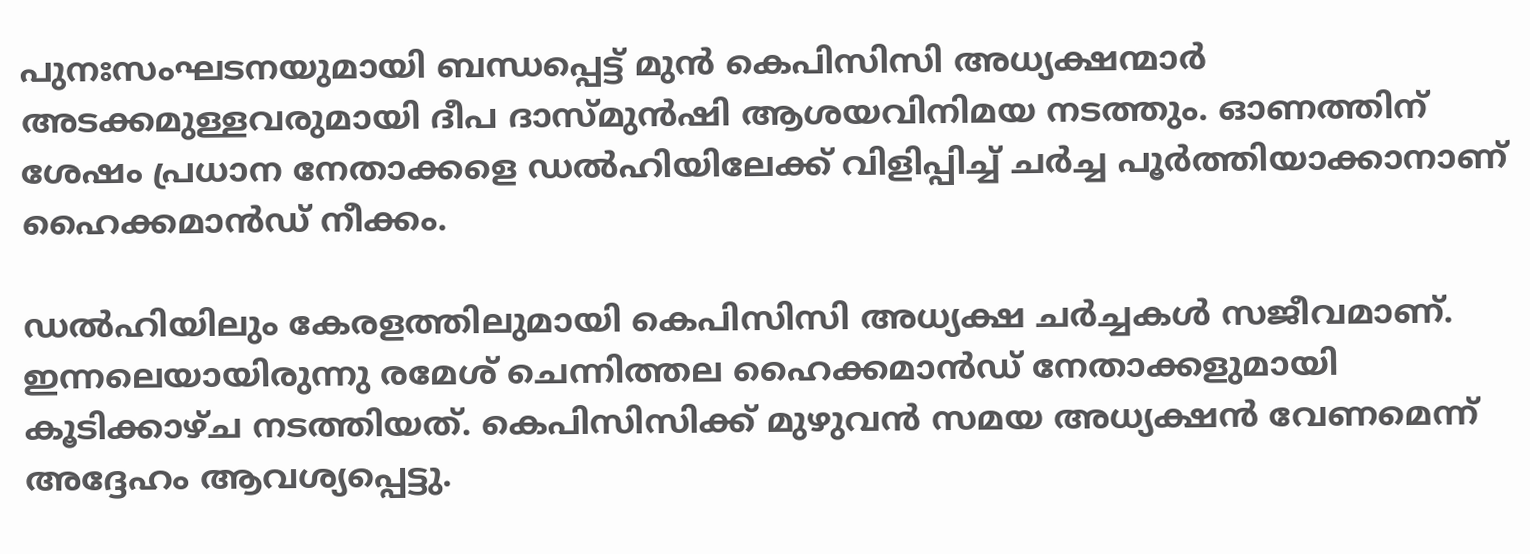പുനഃസംഘടനയുമായി ബന്ധപ്പെട്ട് മുന്‍ കെപിസിസി അധ്യക്ഷന്മാര്‍ അടക്കമുള്ളവരുമായി ദീപ ദാസ്മുന്‍ഷി ആശയവിനിമയ നടത്തും. ഓണത്തിന് ശേഷം പ്രധാന നേതാക്കളെ ഡല്‍ഹിയിലേക്ക് വിളിപ്പിച്ച് ചര്‍ച്ച പൂര്‍ത്തിയാക്കാനാണ് ഹൈക്കമാന്‍ഡ് നീക്കം.

ഡല്‍ഹിയിലും കേരളത്തിലുമായി കെപിസിസി അധ്യക്ഷ ചര്‍ച്ചകള്‍ സജീവമാണ്. ഇന്നലെയായിരുന്നു രമേശ് ചെന്നിത്തല ഹൈക്കമാന്‍ഡ് നേതാക്കളുമായി കൂടിക്കാഴ്ച നടത്തിയത്. കെപിസിസിക്ക് മുഴുവന്‍ സമയ അധ്യക്ഷന്‍ വേണമെന്ന് അദ്ദേഹം ആവശ്യപ്പെട്ടു.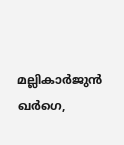മല്ലികാര്‍ജുന്‍ ഖര്‍ഗെ,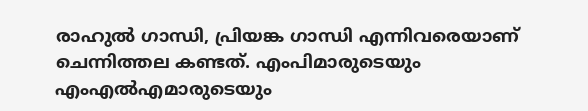രാഹുല്‍ ഗാന്ധി, പ്രിയങ്ക ഗാന്ധി എന്നിവരെയാണ് ചെന്നിത്തല കണ്ടത്. എംപിമാരുടെയും എംഎല്‍എമാരുടെയും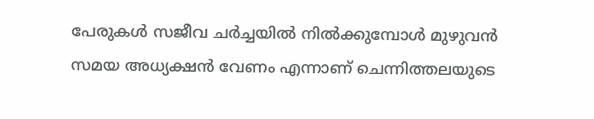പേരുകള്‍ സജീവ ചര്‍ച്ചയില്‍ നില്‍ക്കുമ്പോള്‍ മുഴുവന്‍ സമയ അധ്യക്ഷന്‍ വേണം എന്നാണ് ചെന്നിത്തലയുടെ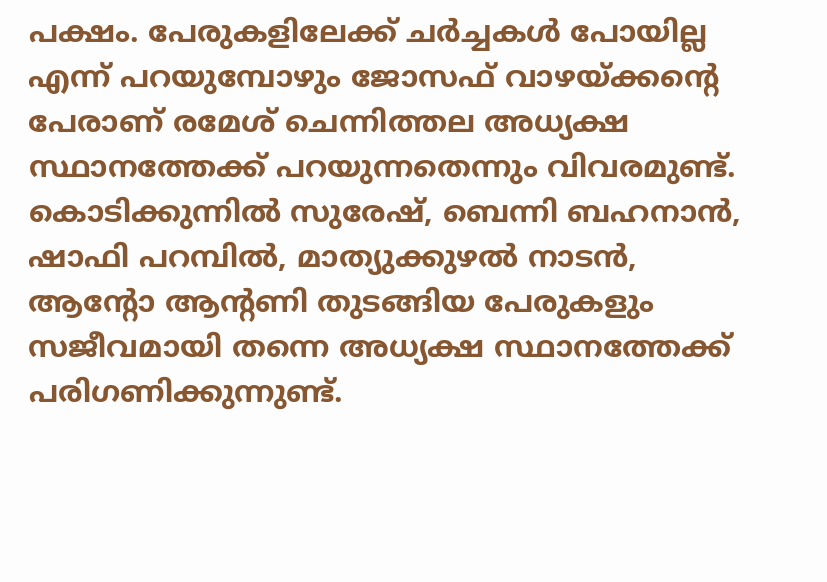പക്ഷം. പേരുകളിലേക്ക് ചര്‍ച്ചകള്‍ പോയില്ല എന്ന് പറയുമ്പോഴും ജോസഫ് വാഴയ്ക്കന്റെ പേരാണ് രമേശ് ചെന്നിത്തല അധ്യക്ഷ സ്ഥാനത്തേക്ക് പറയുന്നതെന്നും വിവരമുണ്ട്. കൊടിക്കുന്നില്‍ സുരേഷ്, ബെന്നി ബഹനാന്‍, ഷാഫി പറമ്പില്‍, മാത്യുക്കുഴല്‍ നാടന്‍, ആന്റോ ആന്റണി തുടങ്ങിയ പേരുകളും സജീവമായി തന്നെ അധ്യക്ഷ സ്ഥാനത്തേക്ക് പരിഗണിക്കുന്നുണ്ട്.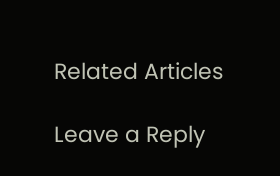Related Articles

Leave a Reply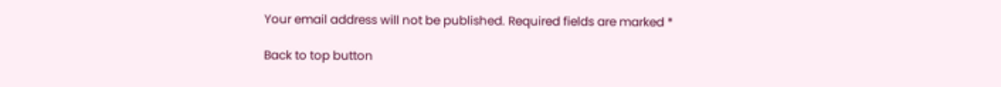Your email address will not be published. Required fields are marked *

Back to top button